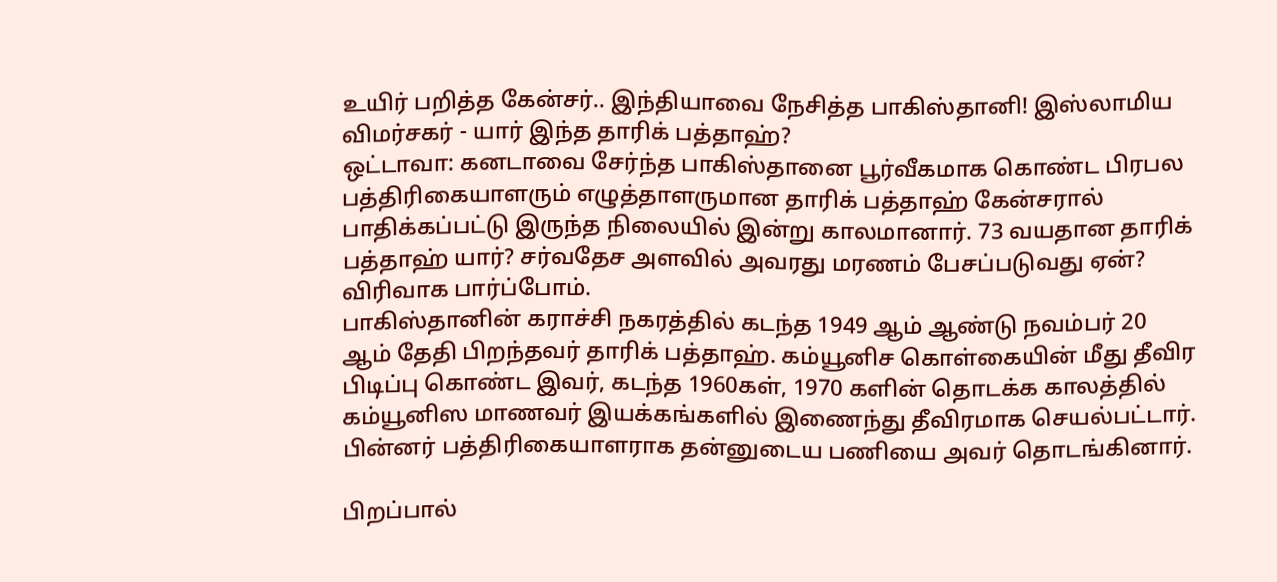உயிர் பறித்த கேன்சர்.. இந்தியாவை நேசித்த பாகிஸ்தானி! இஸ்லாமிய விமர்சகர் - யார் இந்த தாரிக் பத்தாஹ்?
ஒட்டாவா: கனடாவை சேர்ந்த பாகிஸ்தானை பூர்வீகமாக கொண்ட பிரபல பத்திரிகையாளரும் எழுத்தாளருமான தாரிக் பத்தாஹ் கேன்சரால் பாதிக்கப்பட்டு இருந்த நிலையில் இன்று காலமானார். 73 வயதான தாரிக் பத்தாஹ் யார்? சர்வதேச அளவில் அவரது மரணம் பேசப்படுவது ஏன்? விரிவாக பார்ப்போம்.
பாகிஸ்தானின் கராச்சி நகரத்தில் கடந்த 1949 ஆம் ஆண்டு நவம்பர் 20 ஆம் தேதி பிறந்தவர் தாரிக் பத்தாஹ். கம்யூனிச கொள்கையின் மீது தீவிர பிடிப்பு கொண்ட இவர், கடந்த 1960கள், 1970 களின் தொடக்க காலத்தில் கம்யூனிஸ மாணவர் இயக்கங்களில் இணைந்து தீவிரமாக செயல்பட்டார். பின்னர் பத்திரிகையாளராக தன்னுடைய பணியை அவர் தொடங்கினார்.

பிறப்பால்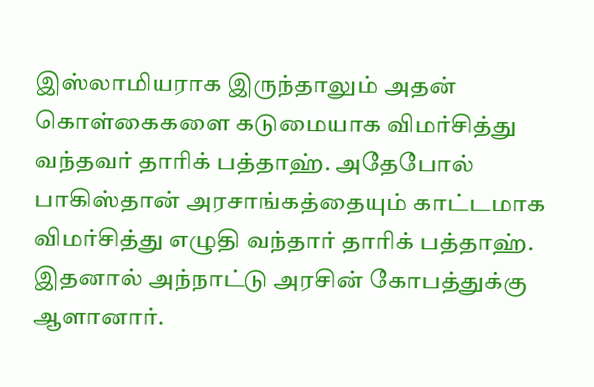இஸ்லாமியராக இருந்தாலும் அதன் கொள்கைகளை கடுமையாக விமர்சித்து வந்தவர் தாரிக் பத்தாஹ். அதேபோல் பாகிஸ்தான் அரசாங்கத்தையும் காட்டமாக விமர்சித்து எழுதி வந்தார் தாரிக் பத்தாஹ். இதனால் அந்நாட்டு அரசின் கோபத்துக்கு ஆளானார்.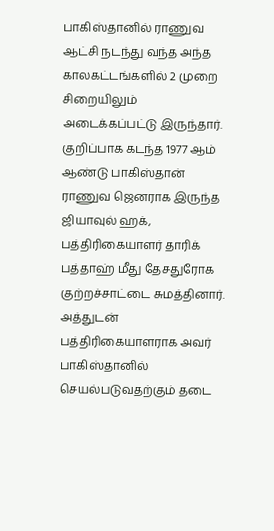பாகிஸ்தானில் ராணுவ ஆட்சி நடந்து வந்த அந்த காலகட்டங்களில் 2 முறை சிறையிலும் அடைக்கப்பட்டு இருந்தார்.
குறிப்பாக கடந்த 1977 ஆம் ஆண்டு பாகிஸ்தான் ராணுவ ஜெனராக இருந்த ஜியாவுல் ஹக், பத்திரிகையாளர் தாரிக் பத்தாஹ் மீது தேசதுரோக குற்றச்சாட்டை சுமத்தினார். அத்துடன் பத்திரிகையாளராக அவர் பாகிஸ்தானில் செயல்படுவதற்கும் தடை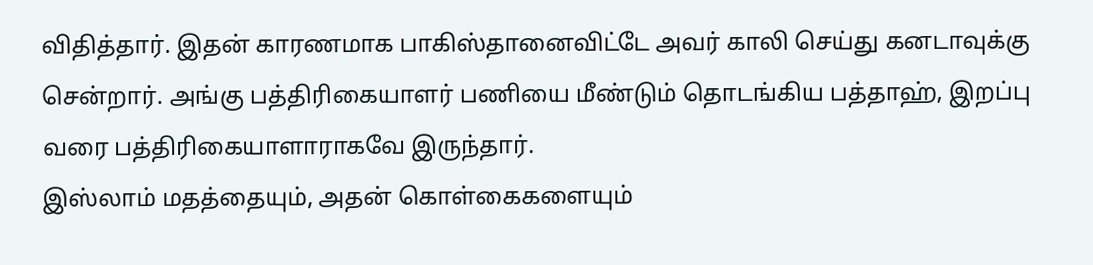விதித்தார். இதன் காரணமாக பாகிஸ்தானைவிட்டே அவர் காலி செய்து கனடாவுக்கு சென்றார். அங்கு பத்திரிகையாளர் பணியை மீண்டும் தொடங்கிய பத்தாஹ், இறப்பு வரை பத்திரிகையாளாராகவே இருந்தார்.
இஸ்லாம் மதத்தையும், அதன் கொள்கைகளையும்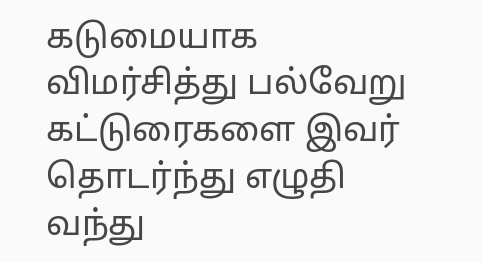கடுமையாக விமர்சித்து பல்வேறு கட்டுரைகளை இவர் தொடர்ந்து எழுதி வந்து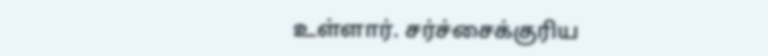உள்ளார். சர்ச்சைக்குரிய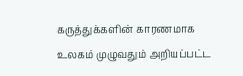கருத்துக்களின் காரணமாக உலகம் முழுவதும் அறியப்பட்ட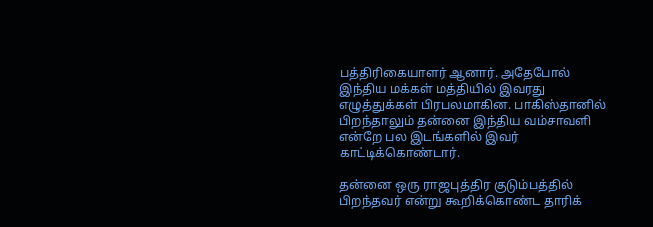பத்திரிகையாளர் ஆனார். அதேபோல் இந்திய மக்கள் மத்தியில் இவரது எழுத்துக்கள் பிரபலமாகின. பாகிஸ்தானில் பிறந்தாலும் தன்னை இந்திய வம்சாவளி என்றே பல இடங்களில் இவர் காட்டிக்கொண்டார்.

தன்னை ஒரு ராஜபுத்திர குடும்பத்தில் பிறந்தவர் என்று கூறிக்கொண்ட தாரிக்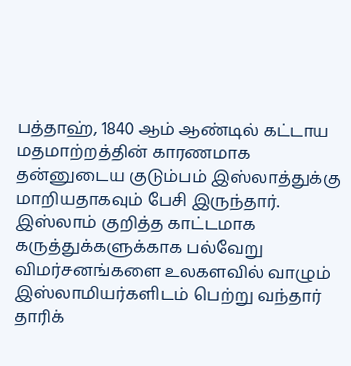பத்தாஹ், 1840 ஆம் ஆண்டில் கட்டாய மதமாற்றத்தின் காரணமாக தன்னுடைய குடும்பம் இஸ்லாத்துக்கு மாறியதாகவும் பேசி இருந்தார். இஸ்லாம் குறித்த காட்டமாக கருத்துக்களுக்காக பல்வேறு விமர்சனங்களை உலகளவில் வாழும் இஸ்லாமியர்களிடம் பெற்று வந்தார் தாரிக்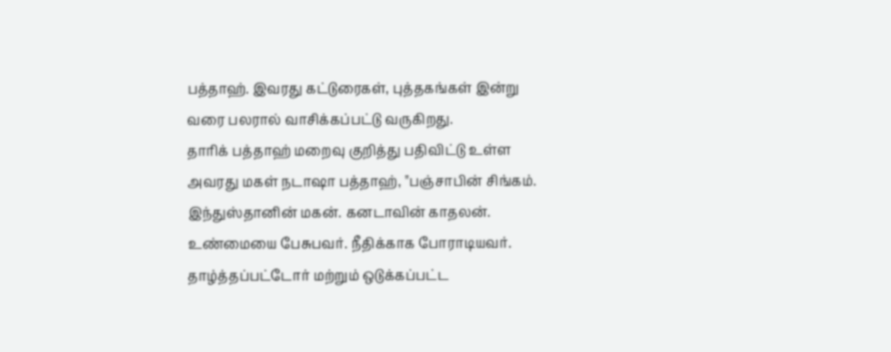பத்தாஹ். இவரது கட்டுரைகள், புத்தகங்கள் இன்று வரை பலரால் வாசிக்கப்பட்டு வருகிறது.
தாரிக் பத்தாஹ் மறைவு குறித்து பதிவிட்டு உள்ள அவரது மகள் நடாஷா பத்தாஹ், "பஞ்சாபின் சிங்கம். இந்துஸ்தானின் மகன். கனடாவின் காதலன். உண்மையை பேசுபவர். நீதிக்காக போராடியவர். தாழ்த்தப்பட்டோர் மற்றும் ஒடுக்கப்பட்ட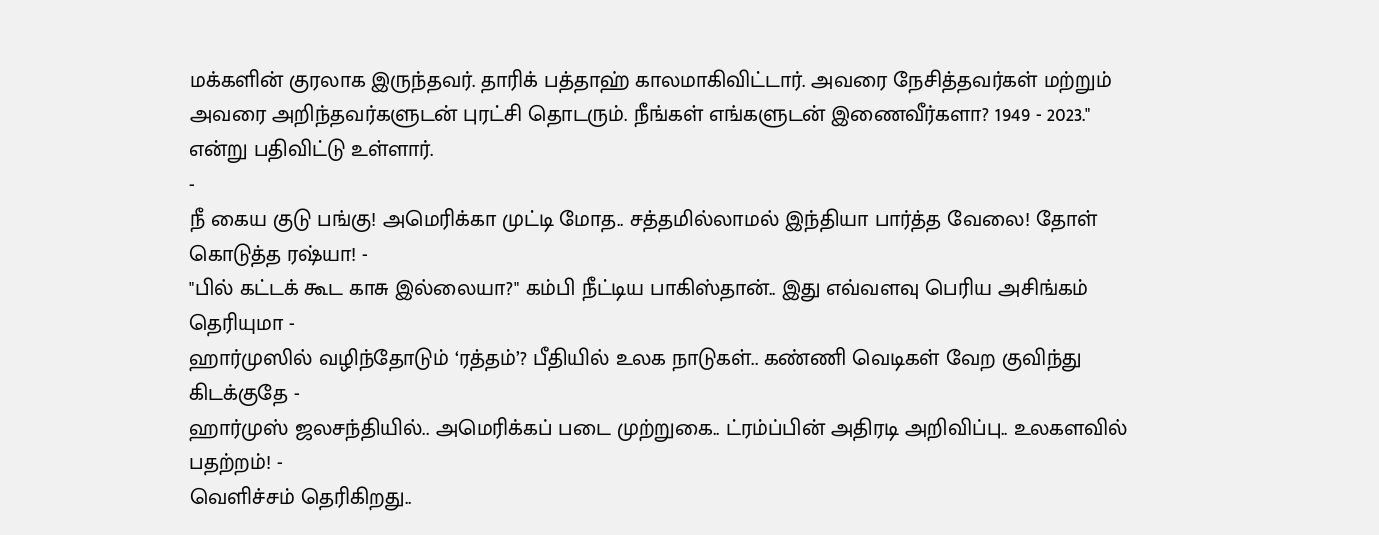மக்களின் குரலாக இருந்தவர். தாரிக் பத்தாஹ் காலமாகிவிட்டார். அவரை நேசித்தவர்கள் மற்றும் அவரை அறிந்தவர்களுடன் புரட்சி தொடரும். நீங்கள் எங்களுடன் இணைவீர்களா? 1949 - 2023." என்று பதிவிட்டு உள்ளார்.
-
நீ கைய குடு பங்கு! அமெரிக்கா முட்டி மோத.. சத்தமில்லாமல் இந்தியா பார்த்த வேலை! தோள் கொடுத்த ரஷ்யா! -
"பில் கட்டக் கூட காசு இல்லையா?" கம்பி நீட்டிய பாகிஸ்தான்.. இது எவ்வளவு பெரிய அசிங்கம் தெரியுமா -
ஹார்முஸில் வழிந்தோடும் ‘ரத்தம்’? பீதியில் உலக நாடுகள்.. கண்ணி வெடிகள் வேற குவிந்து கிடக்குதே -
ஹார்முஸ் ஜலசந்தியில்.. அமெரிக்கப் படை முற்றுகை.. ட்ரம்ப்பின் அதிரடி அறிவிப்பு.. உலகளவில் பதற்றம்! -
வெளிச்சம் தெரிகிறது..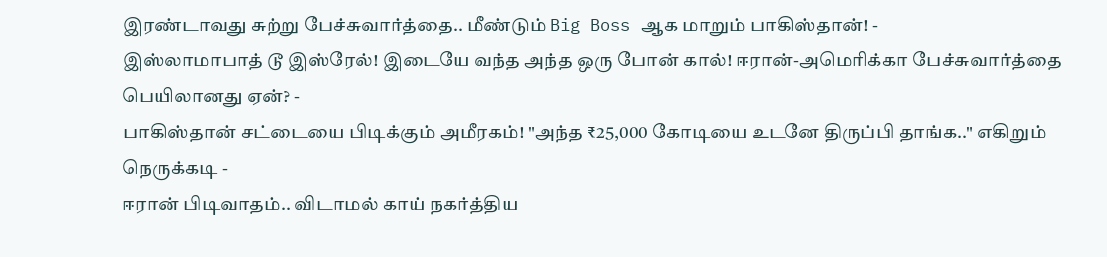இரண்டாவது சுற்று பேச்சுவார்த்தை.. மீண்டும் Big Boss ஆக மாறும் பாகிஸ்தான்! -
இஸ்லாமாபாத் டூ இஸ்ரேல்! இடையே வந்த அந்த ஒரு போன் கால்! ஈரான்-அமெரிக்கா பேச்சுவார்த்தை பெயிலானது ஏன்? -
பாகிஸ்தான் சட்டையை பிடிக்கும் அமீரகம்! "அந்த ₹25,000 கோடியை உடனே திருப்பி தாங்க.." எகிறும் நெருக்கடி -
ஈரான் பிடிவாதம்.. விடாமல் காய் நகர்த்திய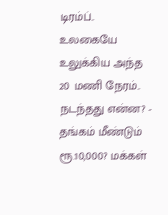டிரம்ப்.. உலகையே உலுக்கிய அந்த 20 மணி நேரம்.. நடந்தது என்ன? -
தங்கம் மீண்டும் ரூ.10,000? மக்கள்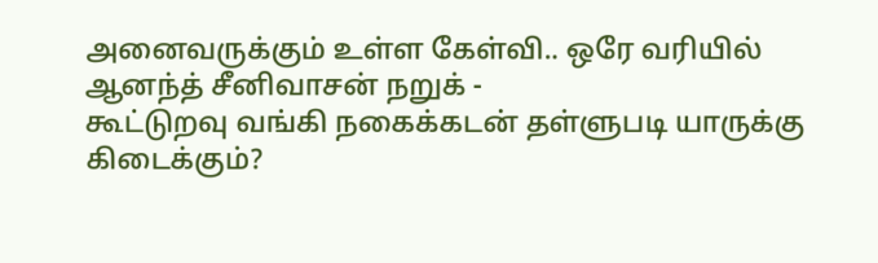அனைவருக்கும் உள்ள கேள்வி.. ஒரே வரியில் ஆனந்த் சீனிவாசன் நறுக் -
கூட்டுறவு வங்கி நகைக்கடன் தள்ளுபடி யாருக்கு கிடைக்கும்?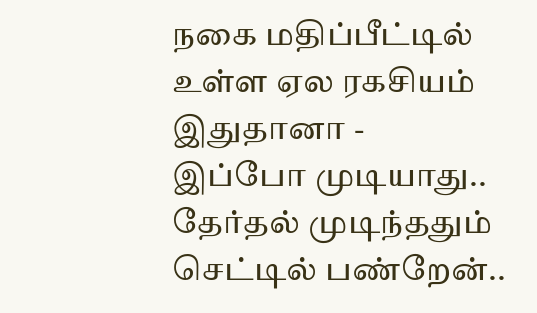நகை மதிப்பீட்டில் உள்ள ஏல ரகசியம் இதுதானா -
இப்போ முடியாது.. தேர்தல் முடிந்ததும் செட்டில் பண்றேன்..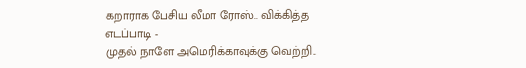கறாராக பேசிய லீமா ரோஸ்.. விக்கித்த எடப்பாடி -
முதல் நாளே அமெரிக்காவுக்கு வெற்றி..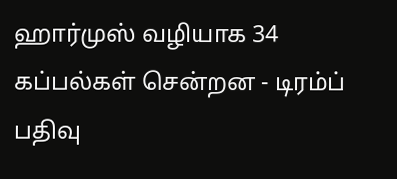ஹார்முஸ் வழியாக 34 கப்பல்கள் சென்றன - டிரம்ப் பதிவு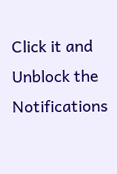Click it and Unblock the Notifications